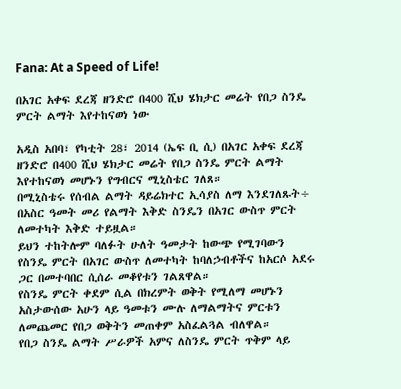Fana: At a Speed of Life!

በአገር አቀፍ ደረጃ ዘንድሮ በ400 ሺህ ሄክታር መሬት የበጋ ስንዴ ምርት ልማት እየተከናወነ ነው

አዲስ አበባ፣ የካቲት 28፣ 2014 (ኤፍ ቢ ሲ) በአገር አቀፍ ደረጃ ዘንድሮ በ400 ሺህ ሄክታር መሬት የበጋ ስንዴ ምርት ልማት እየተከናወነ መሆኑን የግብርና ሚኒስቴር ገለጸ።
በሚኒስቴሩ የሰብል ልማት ዳይሬክተር ኢሳያስ ለማ እንደገለጹት÷ በአስር ዓመት መሪ የልማት እቅድ ስንዴን በአገር ውስጥ ምርት ለመተካት እቅድ ተይዟል።
ይህን ተከትሎም ባለፉት ሁለት ዓመታት ከውጭ የሚገባውን የስንዴ ምርት በአገር ውስጥ ለመተካት ከባለኃብቶችና ከአርሶ አደሩ ጋር በመተባበር ሲሰራ መቆየቱን ገልጸዋል።
የስንዴ ምርት ቀደም ሲል በክረምት ወቅት የሚለማ መሆኑን አስታውሰው አሁን ላይ ዓመቱን ሙሉ ለማልማትና ምርቱን ለመጨመር የበጋ ወቅትን መጠቀም አስፈልጓል ብለዋል።
የበጋ ስንዴ ልማት ሥራዎች አምና ለስንዴ ምርት ጥቅም ላይ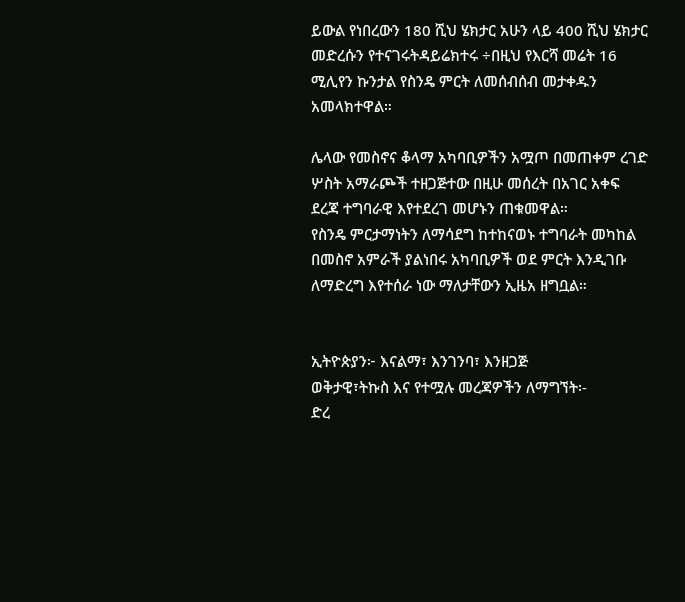ይውል የነበረውን 180 ሺህ ሄክታር አሁን ላይ 400 ሺህ ሄክታር መድረሱን የተናገሩትዳይሬክተሩ ÷በዚህ የእርሻ መሬት 16 ሚሊየን ኩንታል የስንዴ ምርት ለመሰብሰብ መታቀዱን አመላክተዋል።

ሌላው የመስኖና ቆላማ አካባቢዎችን አሟጦ በመጠቀም ረገድ ሦስት አማራጮች ተዘጋጅተው በዚሁ መሰረት በአገር አቀፍ ደረጃ ተግባራዊ እየተደረገ መሆኑን ጠቁመዋል።
የስንዴ ምርታማነትን ለማሳደግ ከተከናወኑ ተግባራት መካከል በመስኖ አምራች ያልነበሩ አካባቢዎች ወደ ምርት እንዲገቡ ለማድረግ እየተሰራ ነው ማለታቸውን ኢዜአ ዘግቧል።


ኢትዮጵያን፦ እናልማ፣ እንገንባ፣ እንዘጋጅ
ወቅታዊ፣ትኩስ እና የተሟሉ መረጃዎችን ለማግኘት፡-
ድረ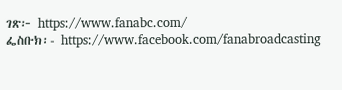ገጽ፦ https://www.fanabc.com/
ፌስቡክ፡- https://www.facebook.com/fanabroadcasting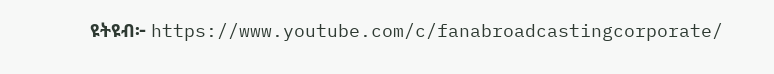ዩትዩብ፦ https://www.youtube.com/c/fanabroadcastingcorporate/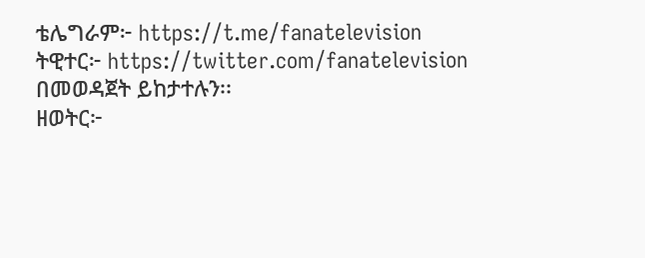ቴሌግራም፦ https://t.me/fanatelevision
ትዊተር፦ https://twitter.com/fanatelevision በመወዳጀት ይከታተሉን፡፡
ዘወትር፦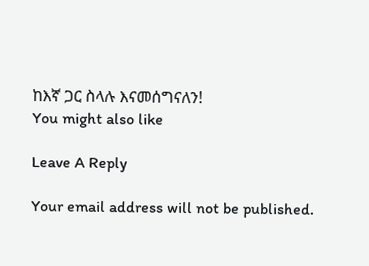ከእኛ ጋር ስላሉ እናመሰግናለን!
You might also like

Leave A Reply

Your email address will not be published.